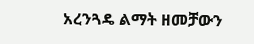አረንጓዴ ልማት ዘመቻውን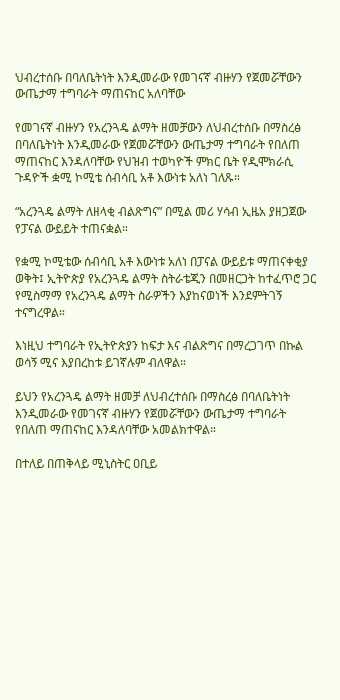ህብረተሰቡ በባለቤትነት እንዲመራው የመገናኛ ብዙሃን የጀመሯቸውን ውጤታማ ተግባራት ማጠናከር አለባቸው

የመገናኛ ብዙሃን የአረንጓዴ ልማት ዘመቻውን ለህብረተሰቡ በማስረፅ በባለቤትነት እንዲመራው የጀመሯቸውን ውጤታማ ተግባራት የበለጠ ማጠናከር እንዳለባቸው የህዝብ ተወካዮች ምክር ቤት የዲሞክራሲ ጉዳዮች ቋሚ ኮሚቴ ሰብሳቢ አቶ እውነቱ አለነ ገለጹ።

“አረንጓዴ ልማት ለዘላቂ ብልጽግና” በሚል መሪ ሃሳብ ኢዜአ ያዘጋጀው የፓናል ውይይት ተጠናቋል።

የቋሚ ኮሚቴው ሰብሳቢ አቶ እውነቱ አለነ በፓናል ውይይቱ ማጠናቀቂያ ወቅት፤ ኢትዮጵያ የአረንጓዴ ልማት ስትራቴጂን በመዘርጋት ከተፈጥሮ ጋር የሚስማማ የአረንጓዴ ልማት ስራዎችን እያከናወነች እንደምትገኝ ተናግረዋል።

እነዚህ ተግባራት የኢትዮጵያን ከፍታ እና ብልጽግና በማረጋገጥ በኩል ወሳኝ ሚና እያበረከቱ ይገኛሉም ብለዋል።

ይህን የአረንጓዴ ልማት ዘመቻ ለህብረተሰቡ በማስረፅ በባለቤትነት እንዲመራው የመገናኛ ብዙሃን የጀመሯቸውን ውጤታማ ተግባራት የበለጠ ማጠናከር እንዳለባቸው አመልክተዋል።

በተለይ በጠቅላይ ሚኒስትር ዐቢይ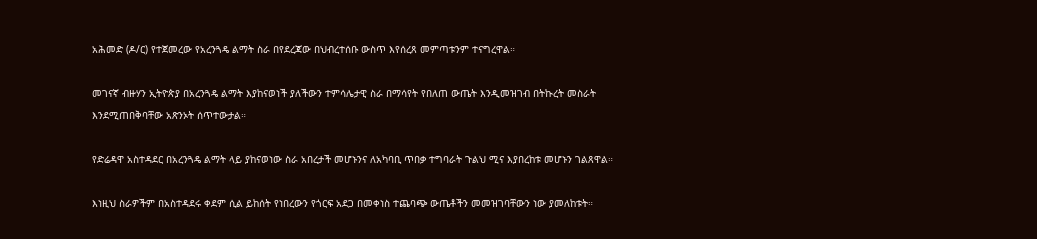አሕመድ (ዶ/ር) የተጀመረው የአረንጓዴ ልማት ስራ በየደረጃው በህብረተሰቡ ውስጥ እየሰረጸ መምጣቱንም ተናግረዋል።

መገናኛ ብዙሃን ኢትዮጵያ በአረንጓዴ ልማት እያከናወነች ያለችውን ተምሳሌታዊ ስራ በማሳየት የበለጠ ውጤት እንዲመዝገብ በትኩረት መስራት እንደሚጠበቅባቸው አጽንኦት ሰጥተውታል።

የድሬዳዋ አስተዳደር በአረንጓዴ ልማት ላይ ያከናወነው ስራ አበረታች መሆኑንና ለአካባቢ ጥበቃ ተግባራት ጉልህ ሚና እያበረከቱ መሆኑን ገልጸዋል።

እነዚህ ስራዎችም በአስተዳደሩ ቀደም ሲል ይከሰት የነበረውን የጎርፍ አደጋ በመቀነስ ተጨባጭ ውጤቶችን መመዝገባቸውን ነው ያመለከቱት።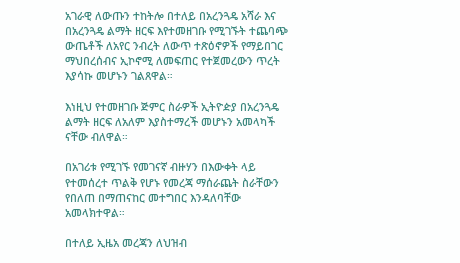አገራዊ ለውጡን ተከትሎ በተለይ በአረንጓዴ አሻራ እና በአረንጓዴ ልማት ዘርፍ እየተመዘገቡ የሚገኙት ተጨባጭ ውጤቶች ለአየር ንብረት ለውጥ ተጽዕኖዎች የማይበገር ማህበረሰብና ኢኮኖሚ ለመፍጠር የተጀመረውን ጥረት እያሳኩ መሆኑን ገልጸዋል።

እነዚህ የተመዘገቡ ጅምር ስራዎች ኢትዮዽያ በአረንጓዴ ልማት ዘርፍ ለአለም እያስተማረች መሆኑን አመላካች ናቸው ብለዋል።

በአገሪቱ የሚገኙ የመገናኛ ብዙሃን በእውቀት ላይ የተመሰረተ ጥልቅ የሆኑ የመረጃ ማሰራጨት ስራቸውን የበለጠ በማጠናከር መተግበር እንዳለባቸው አመላክተዋል።

በተለይ ኢዜአ መረጃን ለህዝብ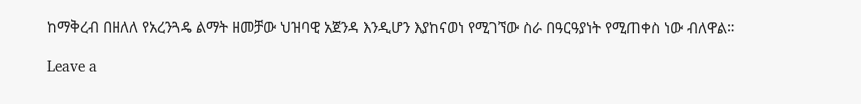ከማቅረብ በዘለለ የአረንጓዴ ልማት ዘመቻው ህዝባዊ አጀንዳ እንዲሆን እያከናወነ የሚገኘው ስራ በዓርዓያነት የሚጠቀስ ነው ብለዋል።

Leave a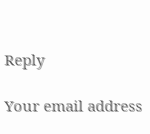Reply

Your email address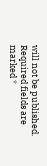will not be published. Required fields are marked *